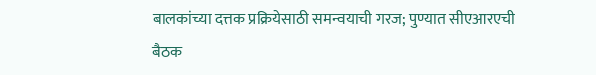बालकांच्या दत्तक प्रक्रियेसाठी समन्वयाची गरज; पुण्यात सीएआरएची बैठक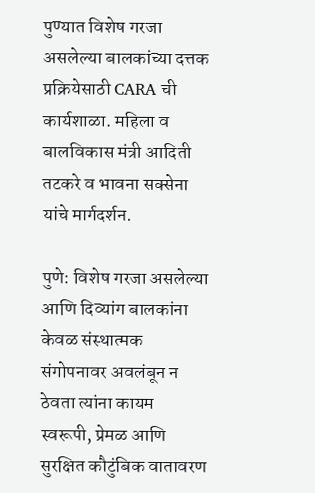पुण्यात विशेष गरजा असलेल्या बालकांच्या दत्तक प्रक्रियेसाठी CARA ची कार्यशाळा. महिला व बालविकास मंत्री आदिती तटकरे व भावना सक्सेना यांचे मार्गदर्शन.

पुणे: विशेष गरजा असलेल्या आणि दिव्यांग बालकांना केवळ संस्थात्मक संगोपनावर अवलंबून न ठेवता त्यांना कायम स्वरूपी, प्रेमळ आणि सुरक्षित कौटुंबिक वातावरण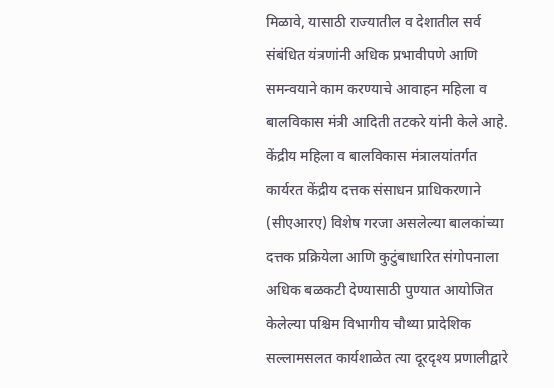मिळावे, यासाठी राज्यातील व देशातील सर्व संबंधित यंत्रणांनी अधिक प्रभावीपणे आणि समन्वयाने काम करण्याचे आवाहन महिला व बालविकास मंत्री आदिती तटकरे यांनी केले आहे. केंद्रीय महिला व बालविकास मंत्रालयांतर्गत कार्यरत केंद्रीय दत्तक संसाधन प्राधिकरणाने (सीएआरए) विशेष गरजा असलेल्या बालकांच्या दत्तक प्रक्रियेला आणि कुटुंबाधारित संगोपनाला अधिक बळकटी देण्यासाठी पुण्यात आयोजित केलेल्या पश्चिम विभागीय चौथ्या प्रादेशिक सल्लामसलत कार्यशाळेत त्या दूरदृश्य प्रणालीद्वारे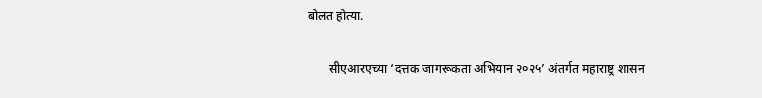बोलत होत्या.

       सीएआरएच्या ‘दत्तक जागरूकता अभियान २०२५’ अंतर्गत महाराष्ट्र शासन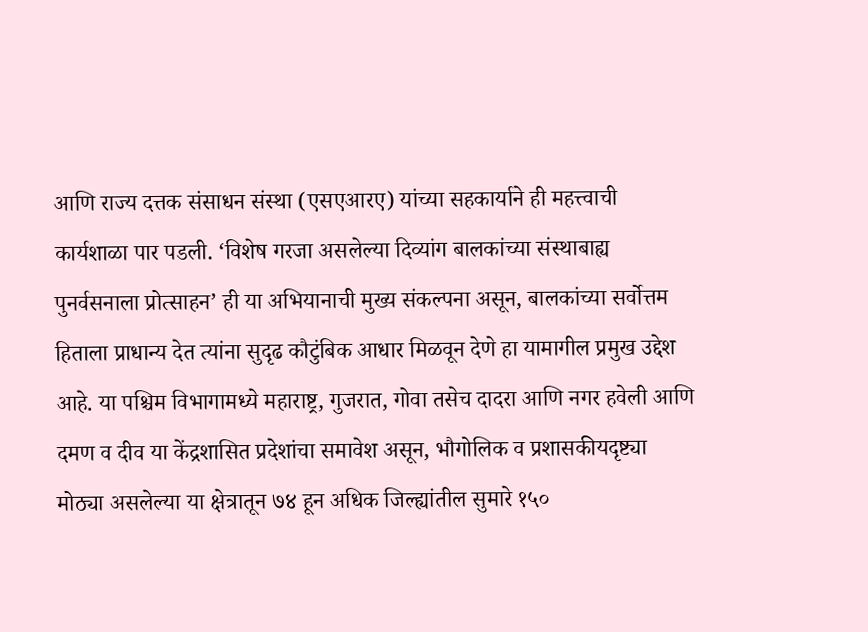आणि राज्य दत्तक संसाधन संस्था (एसएआरए) यांच्या सहकार्याने ही महत्त्वाची कार्यशाळा पार पडली. ‘विशेष गरजा असलेल्या दिव्यांग बालकांच्या संस्थाबाह्य पुनर्वसनाला प्रोत्साहन’ ही या अभियानाची मुख्य संकल्पना असून, बालकांच्या सर्वोत्तम हिताला प्राधान्य देत त्यांना सुदृढ कौटुंबिक आधार मिळवून देणे हा यामागील प्रमुख उद्देश आहे. या पश्चिम विभागामध्ये महाराष्ट्र, गुजरात, गोवा तसेच दादरा आणि नगर हवेली आणि दमण व दीव या केंद्रशासित प्रदेशांचा समावेश असून, भौगोलिक व प्रशासकीयदृष्ट्या मोठ्या असलेल्या या क्षेत्रातून ७४ हून अधिक जिल्ह्यांतील सुमारे १५०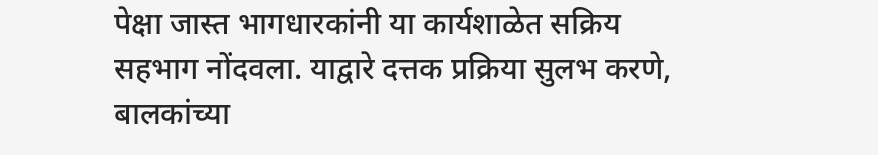पेक्षा जास्त भागधारकांनी या कार्यशाळेत सक्रिय सहभाग नोंदवला. याद्वारे दत्तक प्रक्रिया सुलभ करणे, बालकांच्या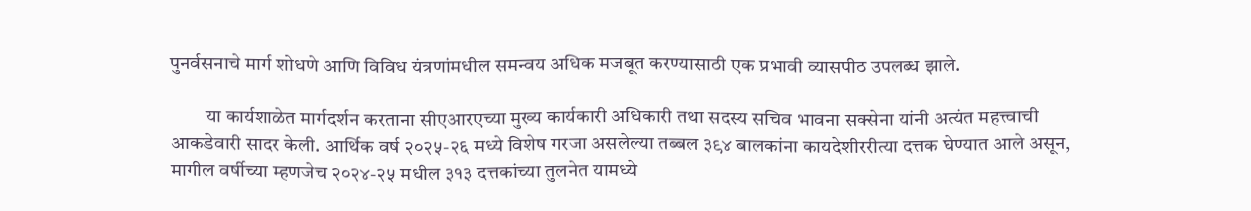पुनर्वसनाचे मार्ग शोधणे आणि विविध यंत्रणांमधील समन्वय अधिक मजबूत करण्यासाठी एक प्रभावी व्यासपीठ उपलब्ध झाले.

         या कार्यशाळेत मार्गदर्शन करताना सीएआरएच्या मुख्य कार्यकारी अधिकारी तथा सदस्य सचिव भावना सक्सेना यांनी अत्यंत महत्त्वाची आकडेवारी सादर केली. आर्थिक वर्ष २०२५-२६ मध्ये विशेष गरजा असलेल्या तब्बल ३९४ बालकांना कायदेशीररीत्या दत्तक घेण्यात आले असून, मागील वर्षीच्या म्हणजेच २०२४-२५ मधील ३१३ दत्तकांच्या तुलनेत यामध्ये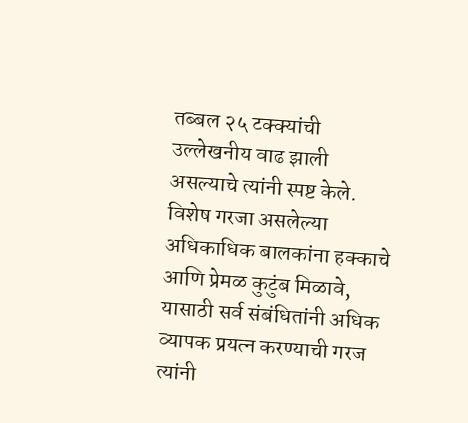तब्बल २५ टक्क्यांची उल्लेखनीय वाढ झाली असल्याचे त्यांनी स्पष्ट केले. विशेष गरजा असलेल्या अधिकाधिक बालकांना हक्काचे आणि प्रेमळ कुटुंब मिळावे, यासाठी सर्व संबंधितांनी अधिक व्यापक प्रयत्न करण्याची गरज त्यांनी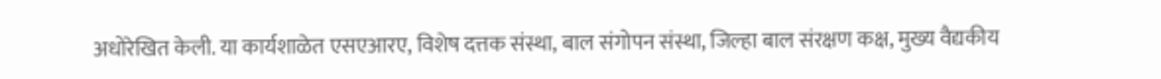अधोरेखित केली. या कार्यशाळेत एसएआरए, विशेष दत्तक संस्था, बाल संगोपन संस्था, जिल्हा बाल संरक्षण कक्ष, मुख्य वैद्यकीय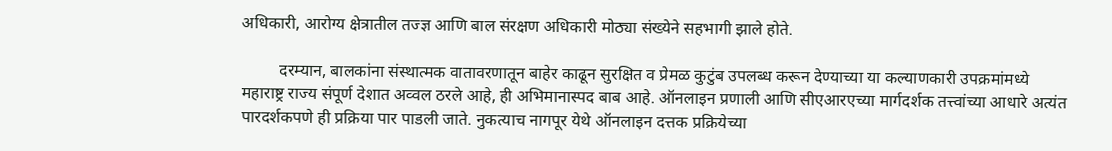अधिकारी, आरोग्य क्षेत्रातील तज्ज्ञ आणि बाल संरक्षण अधिकारी मोठ्या संख्येने सहभागी झाले होते.

         दरम्यान, बालकांना संस्थात्मक वातावरणातून बाहेर काढून सुरक्षित व प्रेमळ कुटुंब उपलब्ध करून देण्याच्या या कल्याणकारी उपक्रमांमध्ये महाराष्ट्र राज्य संपूर्ण देशात अव्वल ठरले आहे, ही अभिमानास्पद बाब आहे. ऑनलाइन प्रणाली आणि सीएआरएच्या मार्गदर्शक तत्त्वांच्या आधारे अत्यंत पारदर्शकपणे ही प्रक्रिया पार पाडली जाते. नुकत्याच नागपूर येथे ऑनलाइन दत्तक प्रक्रियेच्या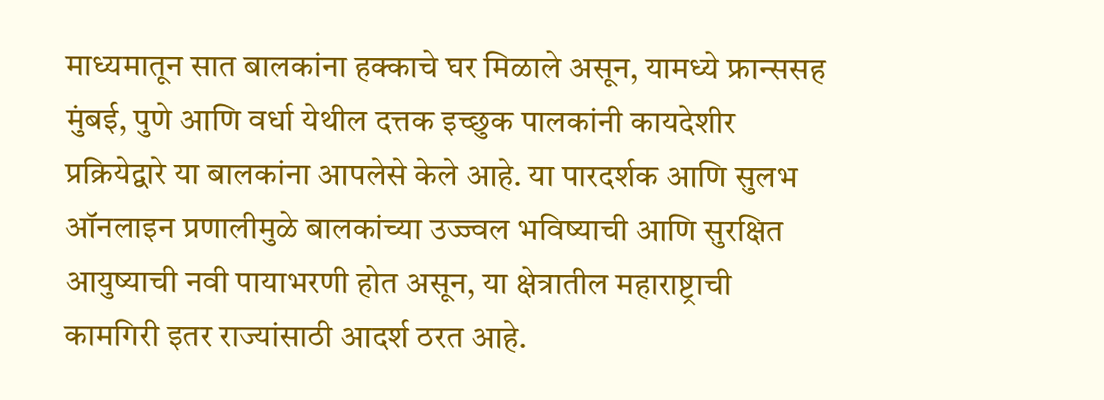माध्यमातून सात बालकांना हक्काचे घर मिळाले असून, यामध्ये फ्रान्ससह मुंबई, पुणे आणि वर्धा येथील दत्तक इच्छुक पालकांनी कायदेशीर प्रक्रियेद्वारे या बालकांना आपलेसे केले आहे. या पारदर्शक आणि सुलभ ऑनलाइन प्रणालीमुळे बालकांच्या उज्ज्वल भविष्याची आणि सुरक्षित आयुष्याची नवी पायाभरणी होत असून, या क्षेत्रातील महाराष्ट्राची कामगिरी इतर राज्यांसाठी आदर्श ठरत आहे.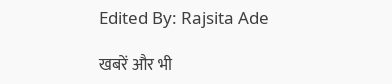Edited By: Rajsita Ade

खबरें और भी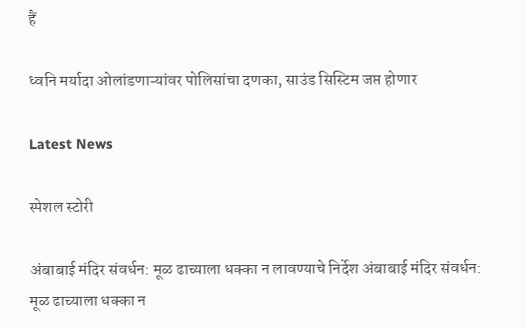हैं

ध्वनि मर्यादा ओलांडणाऱ्यांवर पोलिसांचा दणका, साउंड सिस्टिम जप्त होणार

Latest News

स्पेशल स्टोरी

अंबाबाई मंदिर संवर्धन: मूळ ढाच्याला धक्का न लावण्याचे निर्देश अंबाबाई मंदिर संवर्धन: मूळ ढाच्याला धक्का न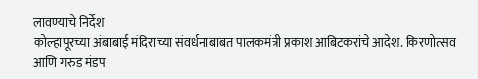लावण्याचे निर्देश
कोल्हापूरच्या अंबाबाई मंदिराच्या संवर्धनाबाबत पालकमंत्री प्रकाश आबिटकरांचे आदेश. किरणोत्सव आणि गरुड मंडप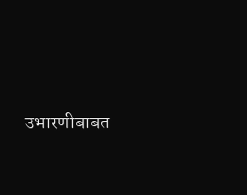उभारणीबाबत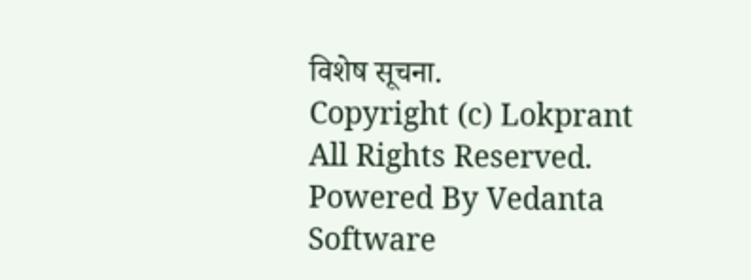विशेष सूचना.
Copyright (c) Lokprant All Rights Reserved.
Powered By Vedanta Software